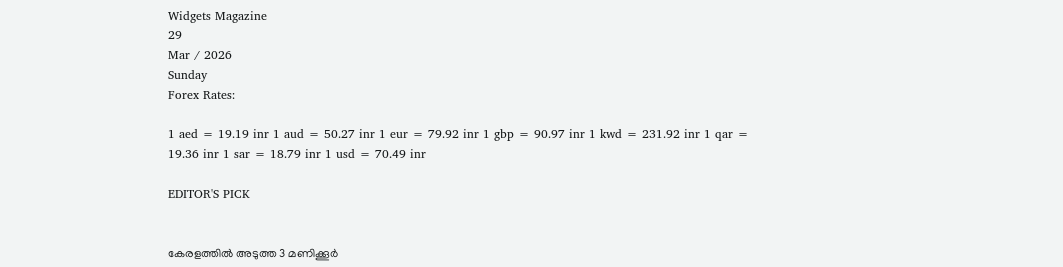Widgets Magazine
29
Mar / 2026
Sunday
Forex Rates:

1 aed = 19.19 inr 1 aud = 50.27 inr 1 eur = 79.92 inr 1 gbp = 90.97 inr 1 kwd = 231.92 inr 1 qar = 19.36 inr 1 sar = 18.79 inr 1 usd = 70.49 inr

EDITOR'S PICK


കേരളത്തിൽ അടുത്ത 3 മണിക്കൂർ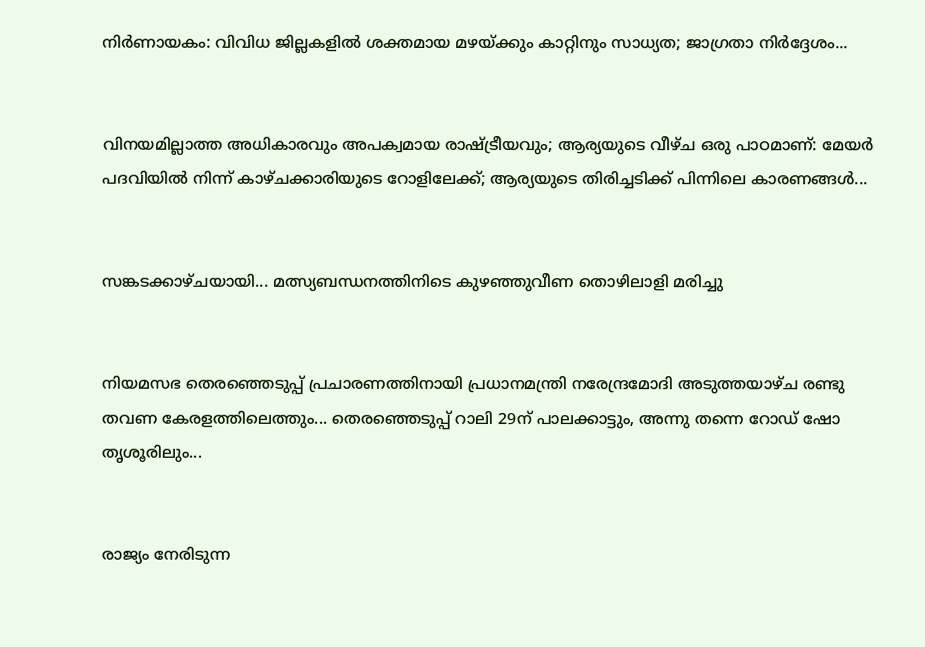നിർണായകം: വിവിധ ജില്ലകളിൽ ശക്തമായ മഴയ്ക്കും കാറ്റിനും സാധ്യത; ജാഗ്രതാ നിർദ്ദേശം...


വിനയമില്ലാത്ത അധികാരവും അപക്വമായ രാഷ്ട്രീയവും; ആര്യയുടെ വീഴ്ച ഒരു പാഠമാണ്: മേയർ പദവിയിൽ നിന്ന് കാഴ്ചക്കാരിയുടെ റോളിലേക്ക്; ആര്യയുടെ തിരിച്ചടിക്ക് പിന്നിലെ കാരണങ്ങൾ...


സങ്കടക്കാഴ്ചയായി... മത്സ്യബന്ധനത്തിനിടെ കുഴഞ്ഞുവീണ തൊഴിലാളി മരിച്ചു


നിയമസഭ തെരഞ്ഞെടുപ്പ് പ്രചാരണത്തിനായി പ്രധാനമന്ത്രി നരേന്ദ്രമോദി അടുത്തയാഴ്ച രണ്ടു തവണ കേരളത്തിലെത്തും... തെരഞ്ഞെടുപ്പ് റാലി 29ന് പാലക്കാട്ടും, അന്നു തന്നെ റോഡ് ഷോ തൃശൂരിലും...


രാജ്യം നേരിടുന്ന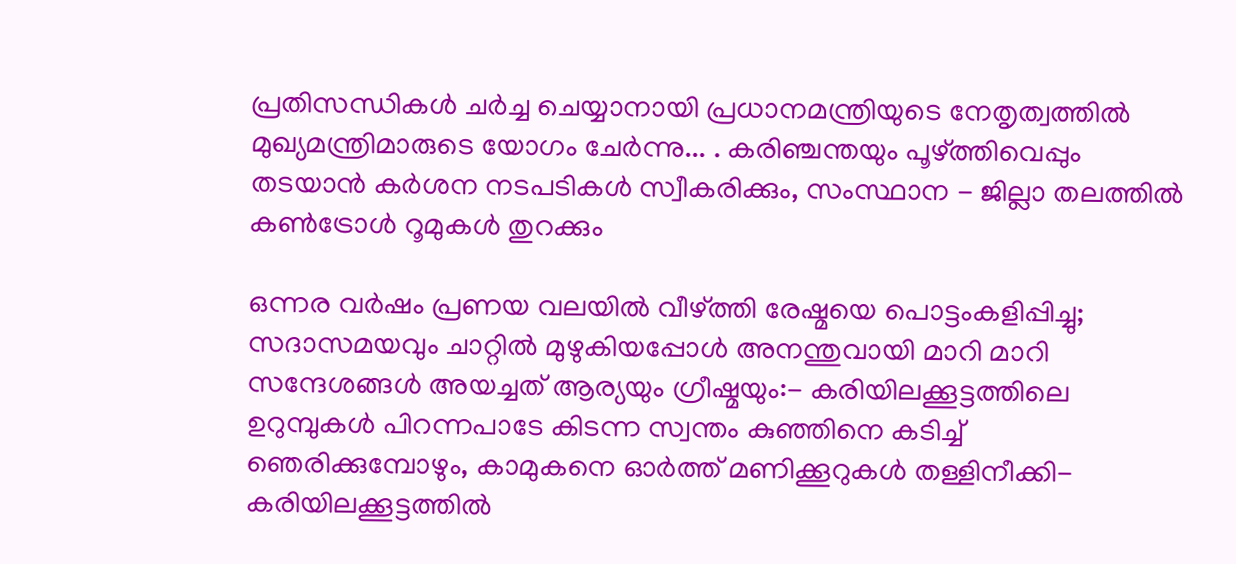പ്രതിസന്ധികൾ ചർച്ച ചെയ്യാനായി പ്രധാനമന്ത്രിയുടെ നേതൃത്വത്തിൽ മുഖ്യമന്ത്രിമാരുടെ യോഗം ചേർന്നു... . കരിഞ്ചന്തയും പൂഴ്ത്തിവെപ്പും തടയാൻ കർശന നടപടികൾ സ്വീകരിക്കും, സംസ്ഥാന - ജില്ലാ തലത്തിൽ കൺട്രോൾ റൂമുകൾ തുറക്കും

ഒന്നര വർഷം പ്രണയ വലയിൽ വീഴ്ത്തി രേഷ്മയെ പൊട്ടംകളിപ്പിച്ചു; സദാസമയവും ചാറ്റിൽ മുഴുകിയപ്പോൾ അനന്തുവായി മാറി മാറി സന്ദേശങ്ങൾ അയച്ചത് ആര്യയും ഗ്രീഷ്മയും:- കരിയിലക്കൂട്ടത്തിലെ ഉറുമ്പുകൾ പിറന്നപാടേ കിടന്ന സ്വന്തം കുഞ്ഞിനെ കടിച്ച് ഞെരിക്കുമ്പോഴും, കാമുകനെ ഓർത്ത് മണിക്കൂറുകൾ തള്ളിനീക്കി- കരിയിലക്കൂട്ടത്തില്‍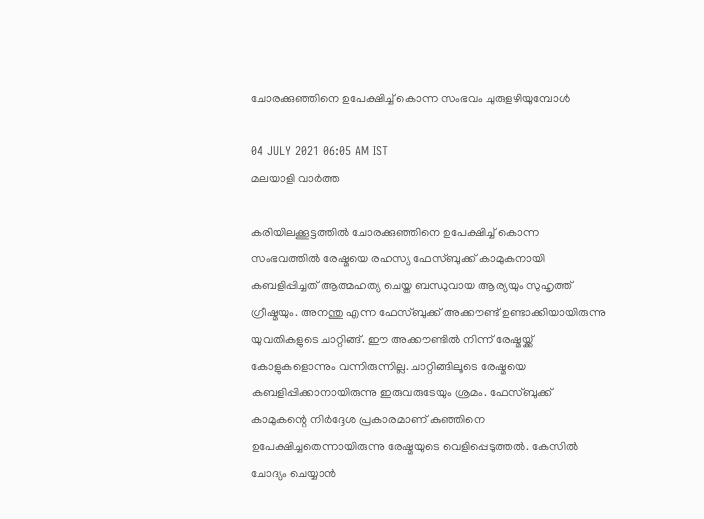ചോരക്കുഞ്ഞിനെ ഉപേക്ഷിച്ച്‌ കൊന്ന സംഭവം ചുരുളഴിയുമ്പോൾ

04 JULY 2021 06:05 AM IST
മലയാളി വാര്‍ത്ത

കരിയിലക്കൂട്ടത്തില്‍ ചോരക്കുഞ്ഞിനെ ഉപേക്ഷിച്ച്‌ കൊന്ന സംഭവത്തിൽ രേഷ്മയെ രഹസ്യ ഫേസ്ബുക്ക് കാമുകനായി കബളിപ്പിച്ചത് ആത്മഹത്യ ചെയ്ത ബന്ധുവായ ആര്യയും സുഹൃത്ത് ഗ്രീഷ്മയും. അനന്തു എന്ന ഫേസ്ബുക്ക് അക്കൗണ്ട് ഉണ്ടാക്കിയായിരുന്നു യുവതികളുടെ ചാറ്റിങ്ങ്. ഈ അക്കൗണ്ടിൽ നിന്ന് രേഷ്മയ്ക്ക് കോളുകളൊന്നും വന്നിരുന്നില്ല. ചാറ്റിങ്ങിലൂടെ രേഷ്മയെ കബളിപ്പിക്കാനായിരുന്നു ഇരുവരുടേയും ശ്രമം. ഫേസ്ബുക്ക് കാമുകന്റെ നിർദ്ദേശ പ്രകാരമാണ് കുഞ്ഞിനെ ഉപേക്ഷിച്ചതെന്നായിരുന്നു രേഷ്മയുടെ വെളിപ്പെടുത്തൽ. കേസിൽ ചോദ്യം ചെയ്യാൻ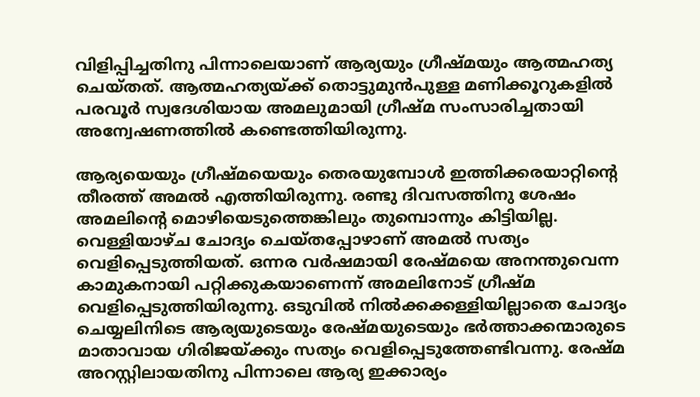വിളിപ്പിച്ചതിനു പിന്നാലെയാണ് ആര്യയും ഗ്രീഷ്മയും ആത്മഹത്യ ചെയ്തത്. ആത്മഹത്യയ്‌ക്ക് തൊട്ടുമുൻപുള്ള മണിക്കൂറുകളിൽ പരവൂർ സ്വദേശിയായ അമലുമായി ഗ്രീഷ്മ സംസാരിച്ചതായി അന്വേഷണത്തിൽ കണ്ടെത്തിയിരുന്നു.

ആര്യയെയും ഗ്രീഷ്മയെയും തെരയുമ്പോൾ ഇത്തിക്കരയാറ്റിന്റെ തീരത്ത് അമൽ എത്തിയിരുന്നു. രണ്ടു ദിവസത്തിനു ശേഷം അമലിന്റെ മൊഴിയെടുത്തെങ്കിലും തുമ്പൊന്നും കിട്ടിയില്ല. വെള്ളിയാഴ്ച ചോദ്യം ചെയ്‌തപ്പോഴാണ് അമൽ സത്യം വെളിപ്പെടുത്തിയത്. ഒന്നര വർഷമായി രേഷ്മയെ അനന്തുവെന്ന കാമുകനായി പറ്റിക്കുകയാണെന്ന് അമലിനോട് ഗ്രീഷ്മ വെളിപ്പെടുത്തിയിരുന്നു. ഒടുവിൽ നിൽക്കക്കള്ളിയില്ലാതെ ചോദ്യം ചെയ്യലിനിടെ ആര്യയുടെയും രേഷ്‌മയുടെയും ഭർത്താക്കന്മാരുടെ മാതാവായ ഗിരിജയ്ക്കും സത്യം വെളിപ്പെടുത്തേണ്ടിവന്നു. രേഷ്മ അറസ്റ്റിലായതിനു പിന്നാലെ ആര്യ ഇക്കാര്യം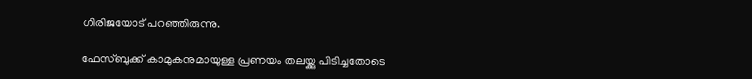ഗിരിജയോട് പറഞ്ഞിരുന്നു.

ഫേസ്ബുക്ക് കാമുകനുമായുള്ള പ്രണയം തലയ്ക്കു പിടിച്ചതോടെ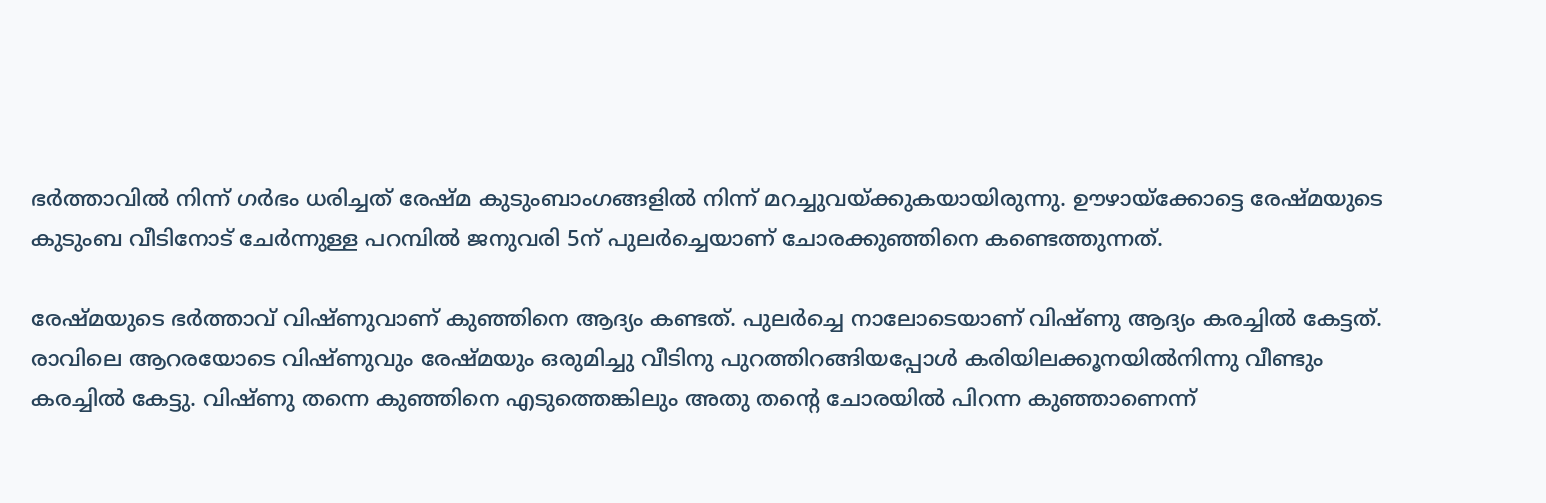ഭർത്താവിൽ നിന്ന് ഗർഭം ധരിച്ചത് രേഷ്‌മ കുടുംബാംഗങ്ങളിൽ നിന്ന് മറച്ചുവയ്ക്കുകയായിരുന്നു. ഊഴായ്ക്കോട്ടെ രേഷ്മയുടെ കുടുംബ വീടിനോട് ചേർന്നുള്ള പറമ്പിൽ ജനുവരി 5ന് പുലർച്ചെയാണ് ചോരക്കുഞ്ഞിനെ കണ്ടെത്തുന്നത്.

രേഷ്മയുടെ ഭർത്താവ് വിഷ്ണുവാണ് കുഞ്ഞിനെ ആദ്യം കണ്ടത്. പുലർച്ചെ നാലോടെയാണ് വിഷ്ണു ആദ്യം കരച്ചിൽ കേട്ടത്. രാവിലെ ആറരയോടെ വിഷ്ണുവും രേഷ്മയും ഒരുമിച്ചു വീടിനു പുറത്തിറങ്ങിയപ്പോൾ‌ കരിയിലക്കൂനയിൽനിന്നു വീണ്ടും കരച്ചിൽ കേട്ടു. വിഷ്ണു തന്നെ കുഞ്ഞിനെ എടുത്തെങ്കിലും അതു തന്റെ ചോരയിൽ പിറന്ന കുഞ്ഞാണെന്ന്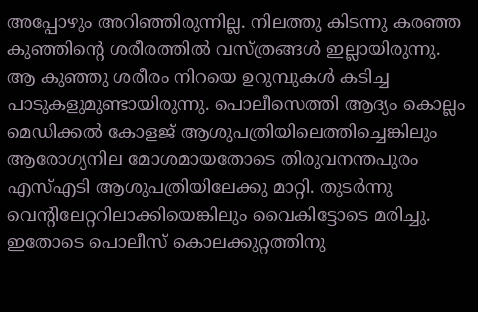അപ്പോഴും അറിഞ്ഞിരുന്നില്ല. നിലത്തു കിടന്നു കരഞ്ഞ കുഞ്ഞിന്റെ ശരീരത്തിൽ വസ്ത്രങ്ങൾ ഇല്ലായിരുന്നു. ആ കുഞ്ഞു ശരീരം നിറയെ ഉറുമ്പുകൾ കടിച്ച പാടുകളുമുണ്ടായിരുന്നു. പൊലീസെത്തി ആദ്യം കൊല്ലം മെഡിക്കൽ കോളജ് ആശുപത്രിയിലെത്തിച്ചെങ്കിലും ആരോഗ്യനില മോശമായതോടെ തിരുവനന്തപുരം എസ്എടി ആശുപത്രിയിലേക്കു മാറ്റി. തുടർന്നു വെന്റിലേറ്ററിലാക്കിയെങ്കിലും വൈകിട്ടോടെ മരിച്ചു. ഇതോടെ പൊലീസ് കൊലക്കുറ്റത്തിനു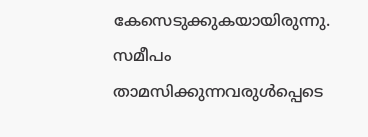കേസെടുക്കുകയായിരുന്നു. സമീപം താമസിക്കുന്നവരുൾപ്പെടെ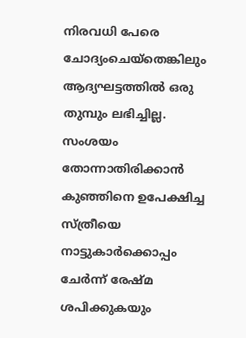നിരവധി പേരെ ചോദ്യംചെയ്തെങ്കിലും ആദ്യഘട്ടത്തിൽ ഒരു തുമ്പും ലഭിച്ചില്ല. സംശയം തോന്നാതിരിക്കാൻ കുഞ്ഞിനെ ഉപേക്ഷിച്ച സ്ത്രീയെ നാട്ടുകാർക്കൊപ്പം ചേർന്ന് രേഷ്മ ശപിക്കുകയും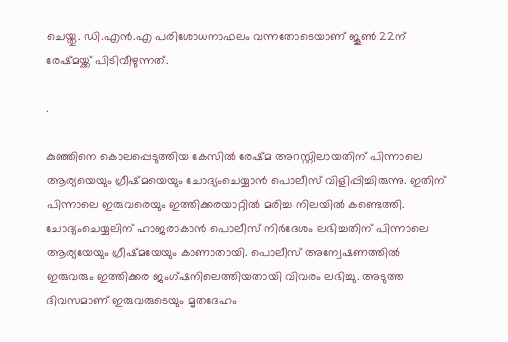ചെയ്തു. ഡി.എൻ.എ പരിശോധനാഫലം വന്നതോടെയാണ് ജൂൺ 22ന് രേഷ്മയ്ക്ക് പിടിവീഴുന്നത്.

.

കുഞ്ഞിനെ കൊലപ്പെടുത്തിയ കേസിൽ രേഷ്മ അറസ്റ്റിലായതിന് പിന്നാലെ ആര്യയെയും ഗ്രീഷ്മയെയും ചോദ്യംചെയ്യാൻ പൊലീസ് വിളിപ്പിച്ചിരുന്നു. ഇതിന് പിന്നാലെ ഇരുവരെയും ഇത്തിക്കരയാറ്റിൽ മരിച്ച നിലയിൽ കണ്ടെത്തി. ചോദ്യംചെയ്യലിന് ഹാജരാകാൻ പൊലീസ് നിർദേശം ലഭിച്ചതിന് പിന്നാലെ ആര്യയേയും ഗ്രീഷ്മയേയും കാണാതായി. പൊലീസ് അന്വേഷണത്തിൽ ഇരുവരും ഇത്തിക്കര ജംഗ്ഷനിലെത്തിയതായി വിവരം ലഭിച്ചു. അടുത്ത ദിവസമാണ് ഇരുവരുടെയും മൃതദേഹം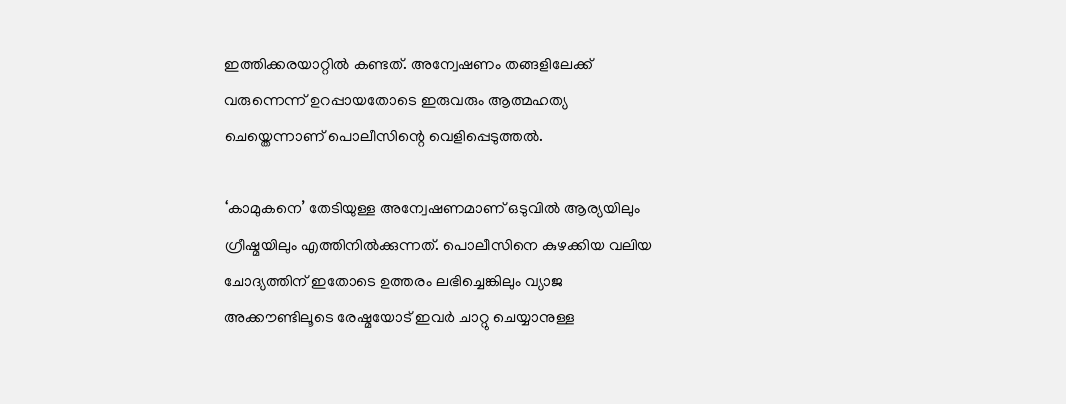ഇത്തിക്കരയാറ്റിൽ കണ്ടത്. അന്വേഷണം തങ്ങളിലേക്ക് വരുന്നെന്ന് ഉറപ്പായതോടെ ഇരുവരും ആത്മഹത്യ ചെയ്തെന്നാണ് പൊലീസിന്റെ വെളിപ്പെടുത്തൽ.

‘കാമുകനെ’ തേടിയുള്ള അന്വേഷണമാണ് ഒടുവിൽ ആര്യയിലും ഗ്രീഷ്മയിലും എത്തിനിൽക്കുന്നത്. പൊലീസിനെ കുഴക്കിയ വലിയ ചോദ്യത്തിന് ഇതോടെ ഉത്തരം ലഭിച്ചെങ്കിലും വ്യാജ അക്കൗണ്ടിലൂടെ രേഷ്മയോട് ഇവർ ചാറ്റു ചെയ്യാനുള്ള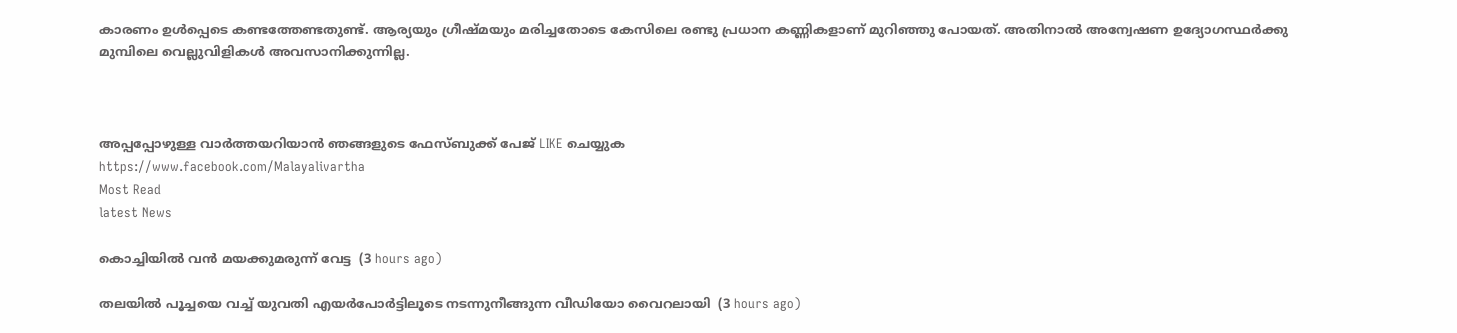കാരണം ഉൾപ്പെടെ കണ്ടത്തേണ്ടതുണ്ട്. ആര്യയും ഗ്രീഷ്മയും മരിച്ചതോടെ കേസിലെ രണ്ടു പ്രധാന കണ്ണികളാണ് മുറിഞ്ഞു പോയത്. അതിനാൽ അന്വേഷണ ഉദ്യോഗസ്ഥർക്കു മുമ്പിലെ വെല്ലുവിളികൾ അവസാനിക്കുന്നില്ല.



അപ്പപ്പോഴുള്ള വാര്‍ത്തയറിയാന്‍ ഞങ്ങളുടെ ഫേസ്‌ബുക്ക്‌ പേജ് LIKE ചെയ്യുക
https://www.facebook.com/Malayalivartha
Most Read
latest News

കൊച്ചിയില്‍ വന്‍ മയക്കുമരുന്ന് വേട്ട  (3 hours ago)

തലയില്‍ പൂച്ചയെ വച്ച് യുവതി എയര്‍പോര്‍ട്ടിലൂടെ നടന്നുനീങ്ങുന്ന വീഡിയോ വൈറലായി  (3 hours ago)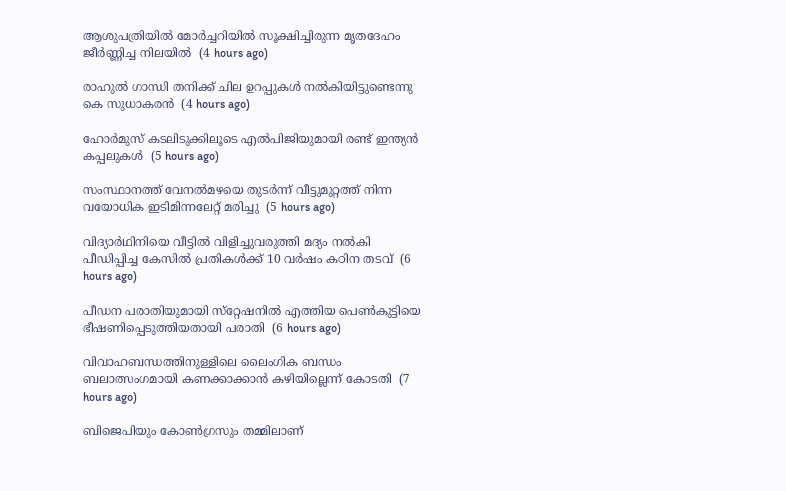ആശുപത്രിയില്‍ മോര്‍ച്ചറിയില്‍ സൂക്ഷിച്ചിരുന്ന മൃതദേഹം ജീര്‍ണ്ണിച്ച നിലയില്‍  (4 hours ago)

രാഹുല്‍ ഗാന്ധി തനിക്ക് ചില ഉറപ്പുകള്‍ നല്‍കിയിട്ടുണ്ടെന്നു കെ സുധാകരന്‍  (4 hours ago)

ഹോര്‍മുസ് കടലിടുക്കിലൂടെ എല്‍പിജിയുമായി രണ്ട് ഇന്ത്യന്‍ കപ്പലുകള്‍  (5 hours ago)

സംസ്ഥാനത്ത് വേനല്‍മഴയെ തുടര്‍ന്ന് വീട്ടുമുറ്റത്ത് നിന്ന വയോധിക ഇടിമിന്നലേറ്റ് മരിച്ചു  (5 hours ago)

വിദ്യാര്‍ഥിനിയെ വീട്ടില്‍ വിളിച്ചുവരുത്തി മദ്യം നല്‍കി പീഡിപ്പിച്ച കേസില്‍ പ്രതികള്‍ക്ക് 10 വര്‍ഷം കഠിന തടവ്  (6 hours ago)

പീഡന പരാതിയുമായി സ്‌റ്റേഷനില്‍ എത്തിയ പെണ്‍കുട്ടിയെ ഭീഷണിപ്പെടുത്തിയതായി പരാതി  (6 hours ago)

വിവാഹബന്ധത്തിനുള്ളിലെ ലൈംഗിക ബന്ധം ബലാത്സംഗമായി കണക്കാക്കാന്‍ കഴിയില്ലെന്ന് കോടതി  (7 hours ago)

ബിജെപിയും കോണ്‍ഗ്രസും തമ്മിലാണ്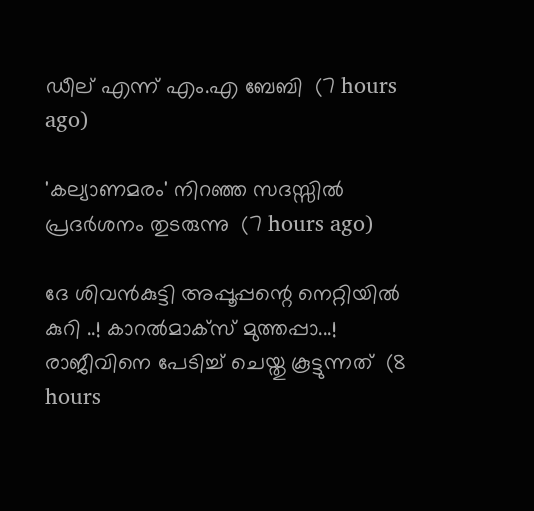ഡീല് എന്ന് എം.എ ബേബി  (7 hours ago)

'കല്യാണമരം' നിറഞ്ഞ സദസ്സില്‍ പ്രദര്‍ശനം തുടരുന്നു  (7 hours ago)

ദേ ശിവൻകുട്ടി അപ്പൂപ്പന്റെ നെറ്റിയിൽ കുറി ..! കാറൽമാക്സ് മുത്തപ്പാ...! രാജീവിനെ പേടിച്ച് ചെയ്തു കൂട്ടുന്നത്  (8 hours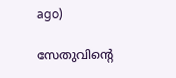ago)

സേതുവിൻ്റെ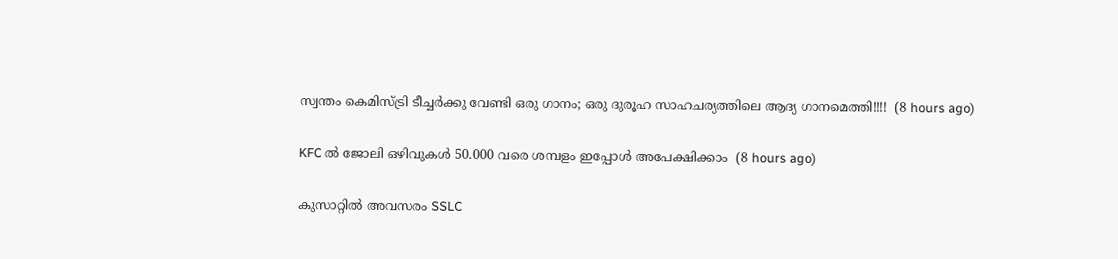സ്വന്തം കെമിസ്ട്രി ടീച്ചർക്കു വേണ്ടി ഒരു ഗാനം; ഒരു ദുരൂഹ സാഹചര്യത്തിലെ ആദ്യ ഗാനമെത്തി!!!!  (8 hours ago)

KFC ൽ ജോലി ഒഴിവുകൾ 50.000 വരെ ശമ്പളം ഇപ്പോൾ അപേക്ഷിക്കാം  (8 hours ago)

കുസാറ്റില്‍ അവസരം SSLC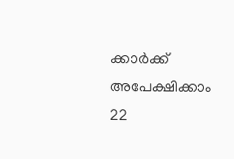ക്കാർക്ക് അപേക്ഷിക്കാം 22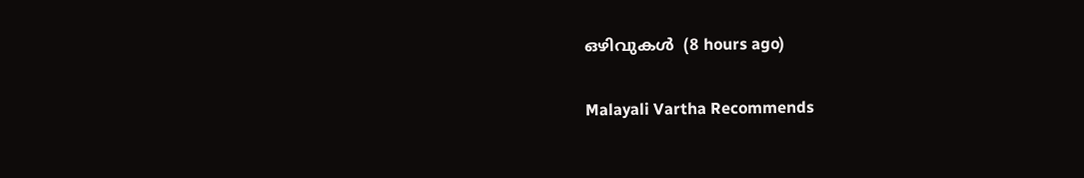ഒഴിവുകള്‍  (8 hours ago)

Malayali Vartha Recommends